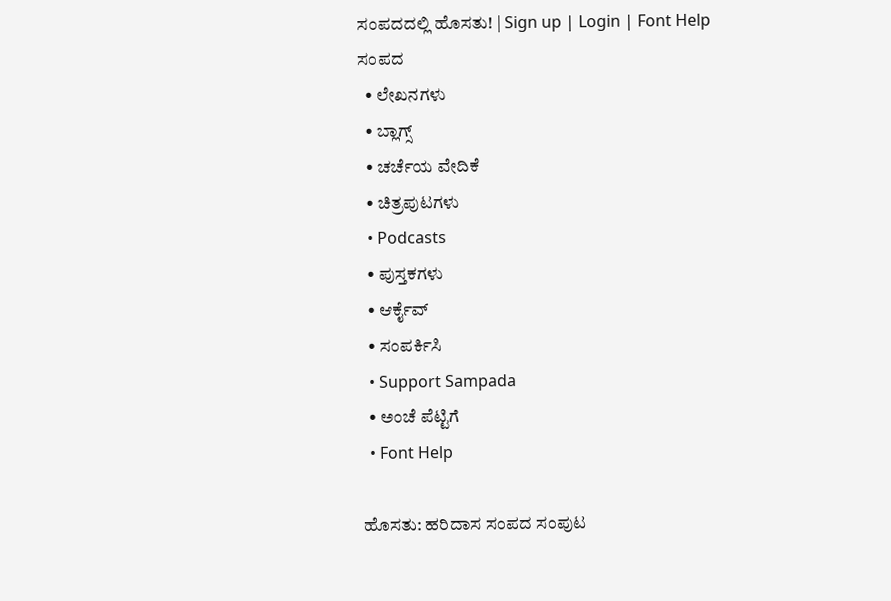ಸಂಪದದಲ್ಲಿ ಹೊಸತು! | Sign up | Login | Font Help
ಸಂಪದ
  • ಲೇಖನಗಳು
  • ಬ್ಲಾಗ್ಸ್
  • ಚರ್ಚೆಯ ವೇದಿಕೆ
  • ಚಿತ್ರಪುಟಗಳು
  • Podcasts
  • ಪುಸ್ತಕಗಳು
  • ಆರ್ಕೈವ್
  • ಸಂಪರ್ಕಿಸಿ
  • Support Sampada
  • ಅಂಚೆ ಪೆಟ್ಟಿಗೆ
  • Font Help

ಹೊಸತು: ಹರಿದಾಸ ಸಂಪದ ಸಂಪುಟ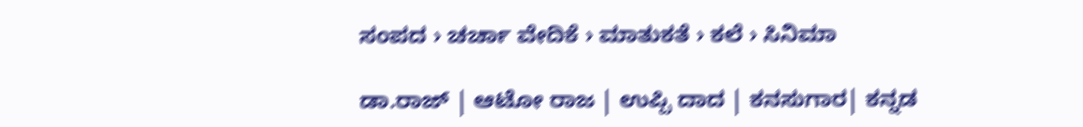ಸಂಪದ › ಚರ್ಚಾ ವೇದಿಕೆ › ಮಾತುಕತೆ › ಕಲೆ › ಸಿನಿಮಾ

ಡಾ.ರಾಜ್ | ಆಟೋ ರಾಜ | ಉಪ್ಪಿ ದಾದ | ಕನಸುಗಾರ| ಕನ್ನಡ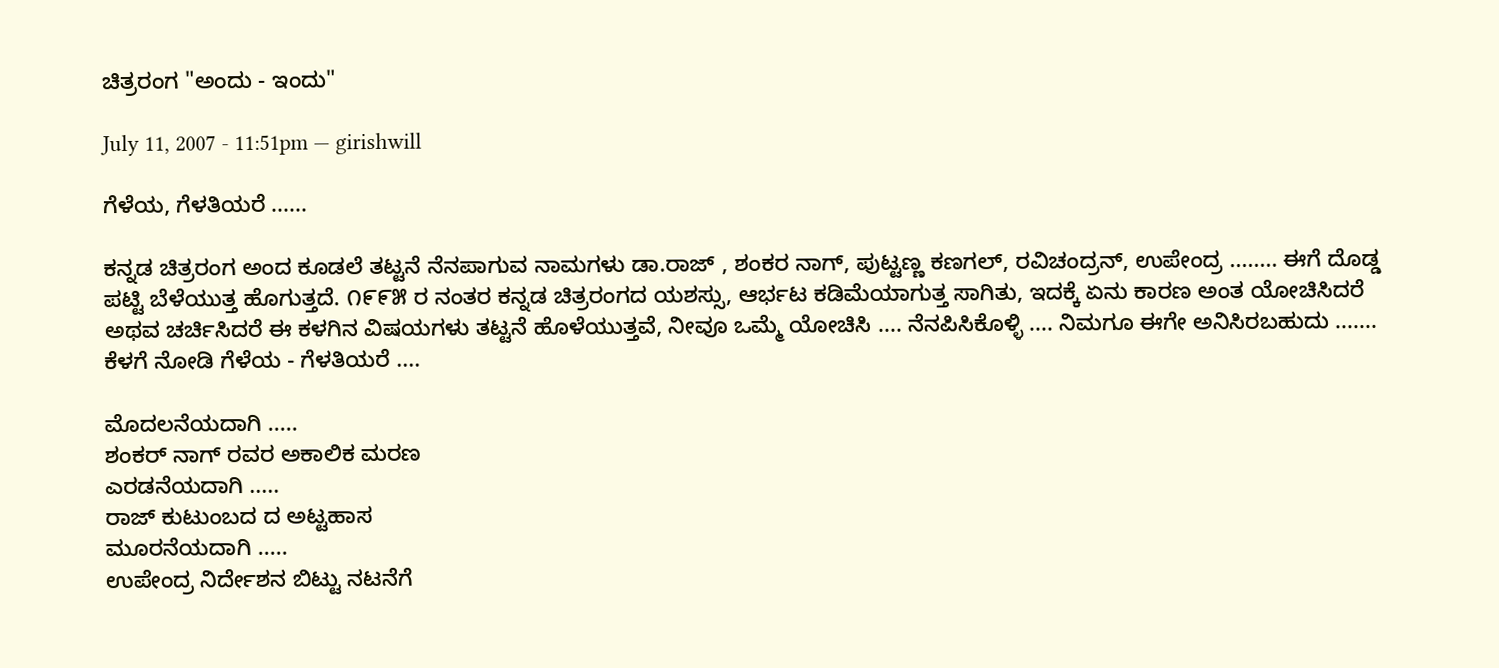ಚಿತ್ರರಂಗ "ಅಂದು - ಇಂದು"

July 11, 2007 - 11:51pm — girishwill

ಗೆಳೆಯ, ಗೆಳತಿಯರೆ ......

ಕನ್ನಡ ಚಿತ್ರರಂಗ ಅಂದ ಕೂಡಲೆ ತಟ್ಟನೆ ನೆನಪಾಗುವ ನಾಮಗಳು ಡಾ.ರಾಜ್ , ಶಂಕರ ನಾಗ್, ಪುಟ್ಟಣ್ಣ ಕಣಗಲ್, ರವಿಚಂದ್ರನ್, ಉಪೇಂದ್ರ ........ ಈಗೆ ದೊಡ್ಡ ಪಟ್ಟಿ ಬೆಳೆಯುತ್ತ ಹೊಗುತ್ತದೆ. ೧೯೯೫ ರ ನಂತರ ಕನ್ನಡ ಚಿತ್ರರಂಗದ ಯಶಸ್ಸು, ಆರ್ಭಟ ಕಡಿಮೆಯಾಗುತ್ತ ಸಾಗಿತು, ಇದಕ್ಕೆ ಏನು ಕಾರಣ ಅಂತ ಯೋಚಿಸಿದರೆ ಅಥವ ಚರ್ಚಿಸಿದರೆ ಈ ಕಳಗಿನ ವಿಷಯಗಳು ತಟ್ಟನೆ ಹೊಳೆಯುತ್ತವೆ, ನೀವೂ ಒಮ್ಮೆ ಯೋಚಿಸಿ .... ನೆನಪಿಸಿಕೊಳ್ಳಿ .... ನಿಮಗೂ ಈಗೇ ಅನಿಸಿರಬಹುದು ....... ಕೆಳಗೆ ನೋಡಿ ಗೆಳೆಯ - ಗೆಳತಿಯರೆ ....

ಮೊದಲನೆಯದಾಗಿ .....
ಶಂಕರ್ ನಾಗ್ ರವರ ಅಕಾಲಿಕ ಮರಣ
ಎರಡನೆಯದಾಗಿ .....
ರಾಜ್ ಕುಟುಂಬದ ದ ಅಟ್ಟಹಾಸ
ಮೂರನೆಯದಾಗಿ .....
ಉಪೇಂದ್ರ ನಿರ್ದೇಶನ ಬಿಟ್ಟು ನಟನೆಗೆ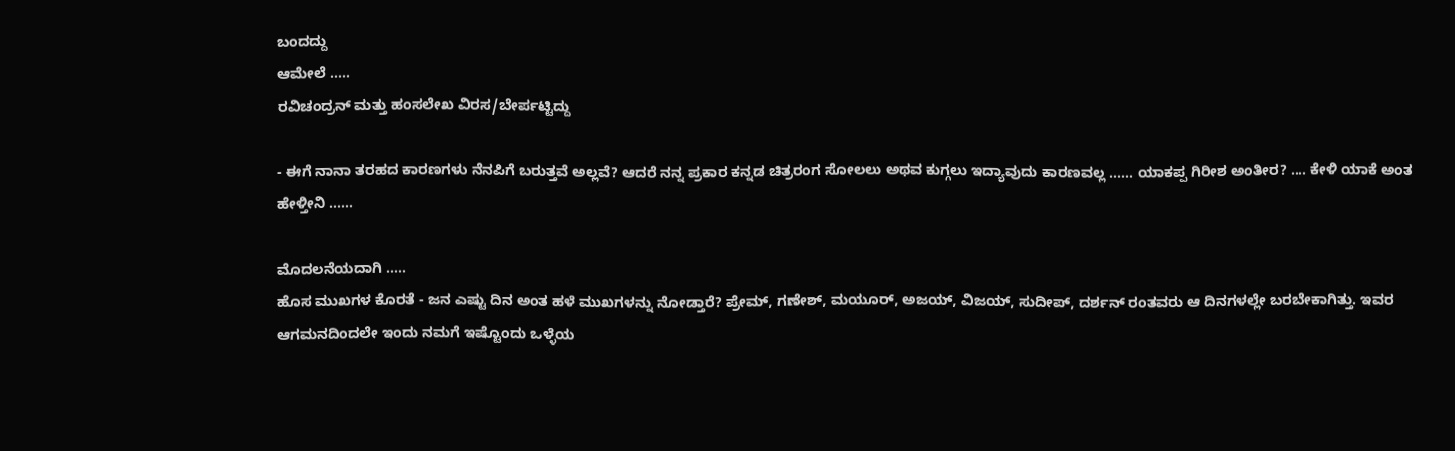ಬಂದದ್ದು
ಆಮೇಲೆ .....
ರವಿಚಂದ್ರನ್ ಮತ್ತು ಹಂಸಲೇಖ ವಿರಸ/ಬೇರ್ಪಟ್ಟಿದ್ದು

- ಈಗೆ ನಾನಾ ತರಹದ ಕಾರಣಗಳು ನೆನಪಿಗೆ ಬರುತ್ತವೆ ಅಲ್ಲವೆ? ಆದರೆ ನನ್ನ ಪ್ರಕಾರ ಕನ್ನಡ ಚಿತ್ರರಂಗ ಸೋಲಲು ಅಥವ ಕುಗ್ಗಲು ಇದ್ಯಾವುದು ಕಾರಣವಲ್ಲ ...... ಯಾಕಪ್ಪ ಗಿರೀಶ ಅಂತೀರ? .... ಕೇಳಿ ಯಾಕೆ ಅಂತ ಹೇಳ್ತೀನಿ ......

ಮೊದಲನೆಯದಾಗಿ .....
ಹೊಸ ಮುಖಗಳ ಕೊರತೆ - ಜನ ಎಷ್ಟು ದಿನ ಅಂತ ಹಳೆ ಮುಖಗಳನ್ನು ನೋಡ್ತಾರೆ? ಪ್ರೇಮ್, ಗಣೇಶ್, ಮಯೂರ್, ಅಜಯ್, ವಿಜಯ್, ಸುದೀಪ್, ದರ್ಶನ್ ರಂತವರು ಆ ದಿನಗಳಲ್ಲೇ ಬರಬೇಕಾಗಿತ್ತು. ಇವರ ಆಗಮನದಿಂದಲೇ ಇಂದು ನಮಗೆ ಇಷ್ಟೊಂದು ಒಳ್ಳೆಯ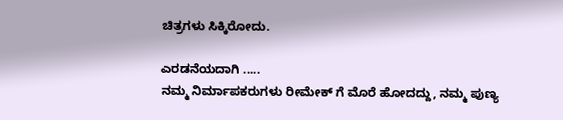ಚಿತ್ರಗಳು ಸಿಕ್ಕಿರೋದು.

ಎರಡನೆಯದಾಗಿ .....
ನಮ್ಮ ನಿರ್ಮಾಪಕರುಗಳು ರೀಮೇಕ್ ಗೆ ಮೊರೆ ಹೋದದ್ದು, ನಮ್ಮ ಪುಣ್ಯ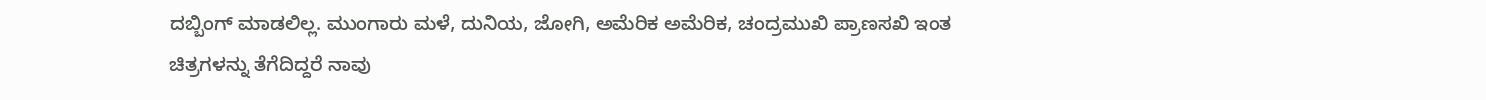ದಬ್ಬಿಂಗ್ ಮಾಡಲಿಲ್ಲ. ಮುಂಗಾರು ಮಳೆ, ದುನಿಯ, ಜೋಗಿ, ಅಮೆರಿಕ ಅಮೆರಿಕ, ಚಂದ್ರಮುಖಿ ಪ್ರಾಣಸಖಿ ಇಂತ ಚಿತ್ರಗಳನ್ನು ತೆಗೆದಿದ್ದರೆ ನಾವು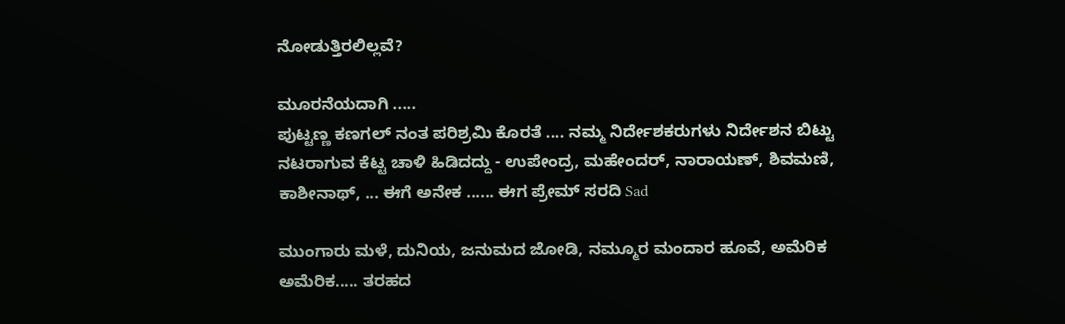ನೋಡುತ್ತಿರಲಿಲ್ಲವೆ?

ಮೂರನೆಯದಾಗಿ .....
ಪುಟ್ಟಣ್ಣ ಕಣಗಲ್ ನಂತ ಪರಿಶ್ರಮಿ ಕೊರತೆ .... ನಮ್ಮ ನಿರ್ದೇಶಕರುಗಳು ನಿರ್ದೇಶನ ಬಿಟ್ಟು ನಟರಾಗುವ ಕೆಟ್ಟ ಚಾಳಿ ಹಿಡಿದದ್ದು - ಉಪೇಂದ್ರ, ಮಹೇಂದರ್, ನಾರಾಯಣ್, ಶಿವಮಣಿ, ಕಾಶೀನಾಥ್, ... ಈಗೆ ಅನೇಕ ...... ಈಗ ಪ್ರೇಮ್ ಸರದಿ Sad

ಮುಂಗಾರು ಮಳೆ, ದುನಿಯ, ಜನುಮದ ಜೋಡಿ, ನಮ್ಮೂರ ಮಂದಾರ ಹೂವೆ, ಅಮೆರಿಕ ಅಮೆರಿಕ..... ತರಹದ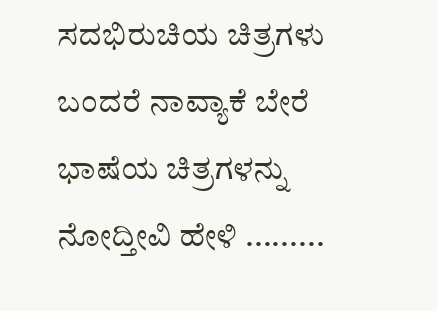ಸದಭಿರುಚಿಯ ಚಿತ್ರಗಳು ಬಂದರೆ ನಾವ್ಯಾಕೆ ಬೇರೆ ಭಾಷೆಯ ಚಿತ್ರಗಳನ್ನು ನೋದ್ತೀವಿ ಹೇಳಿ .........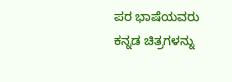ಪರ ಭಾಷೆಯವರು ಕನ್ನಡ ಚಿತ್ರಗಳನ್ನು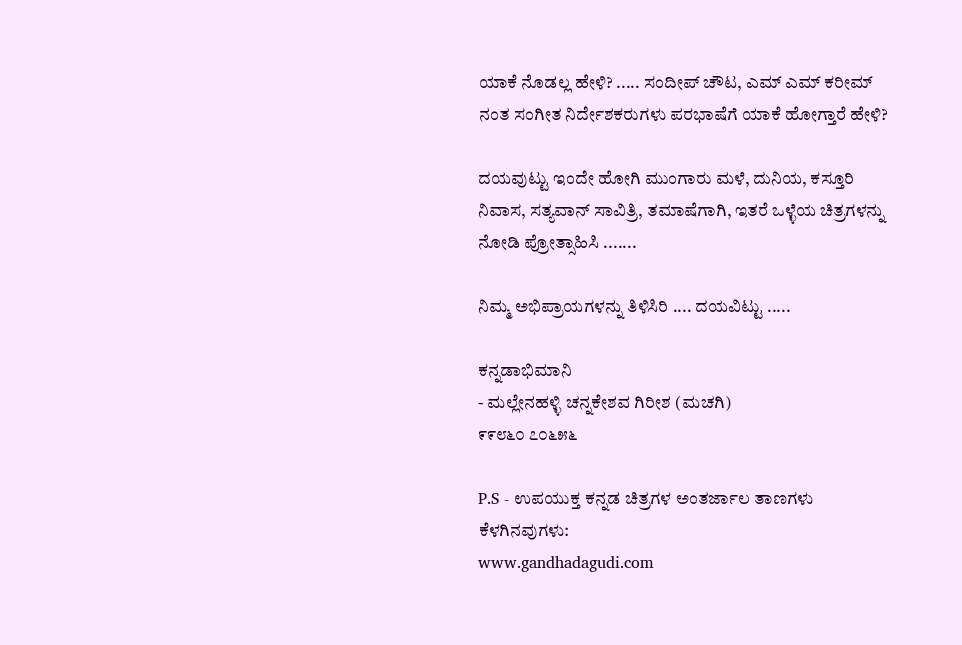ಯಾಕೆ ನೊಡಲ್ಲ ಹೇಳಿ? ..... ಸಂದೀಪ್ ಚೌಟ, ಎಮ್ ಎಮ್ ಕರೀಮ್ ನಂತ ಸಂಗೀತ ನಿರ್ದೇಶಕರುಗಳು ಪರಭಾಷೆಗೆ ಯಾಕೆ ಹೋಗ್ತಾರೆ ಹೇಳಿ?

ದಯವುಟ್ಟು ಇಂದೇ ಹೋಗಿ ಮುಂಗಾರು ಮಳೆ, ದುನಿಯ, ಕಸ್ತೂರಿ ನಿವಾಸ, ಸತ್ಯವಾನ್ ಸಾವಿತ್ರಿ, ತಮಾಷೆಗಾಗಿ, ಇತರೆ ಒಳ್ಳೆಯ ಚಿತ್ರಗಳನ್ನು ನೋಡಿ ಪ್ರೋತ್ಸಾಹಿಸಿ .......

ನಿಮ್ಮ ಅಭಿಪ್ರಾಯಗಳನ್ನು ತಿಳಿಸಿರಿ .... ದಯವಿಟ್ಟು .....

ಕನ್ನಡಾಭಿಮಾನಿ
- ಮಲ್ಲೇನಹಳ್ಳಿ ಚನ್ನಕೇಶವ ಗಿರೀಶ (ಮಚಗಿ)
೯೯೮೬೦ ೭೦೬೫೬

P.S - ಉಪಯುಕ್ತ ಕನ್ನಡ ಚಿತ್ರಗಳ ಅಂತರ್ಜಾಲ ತಾಣಗಳು ಕೆಳಗಿನವುಗಳು:
www.gandhadagudi.com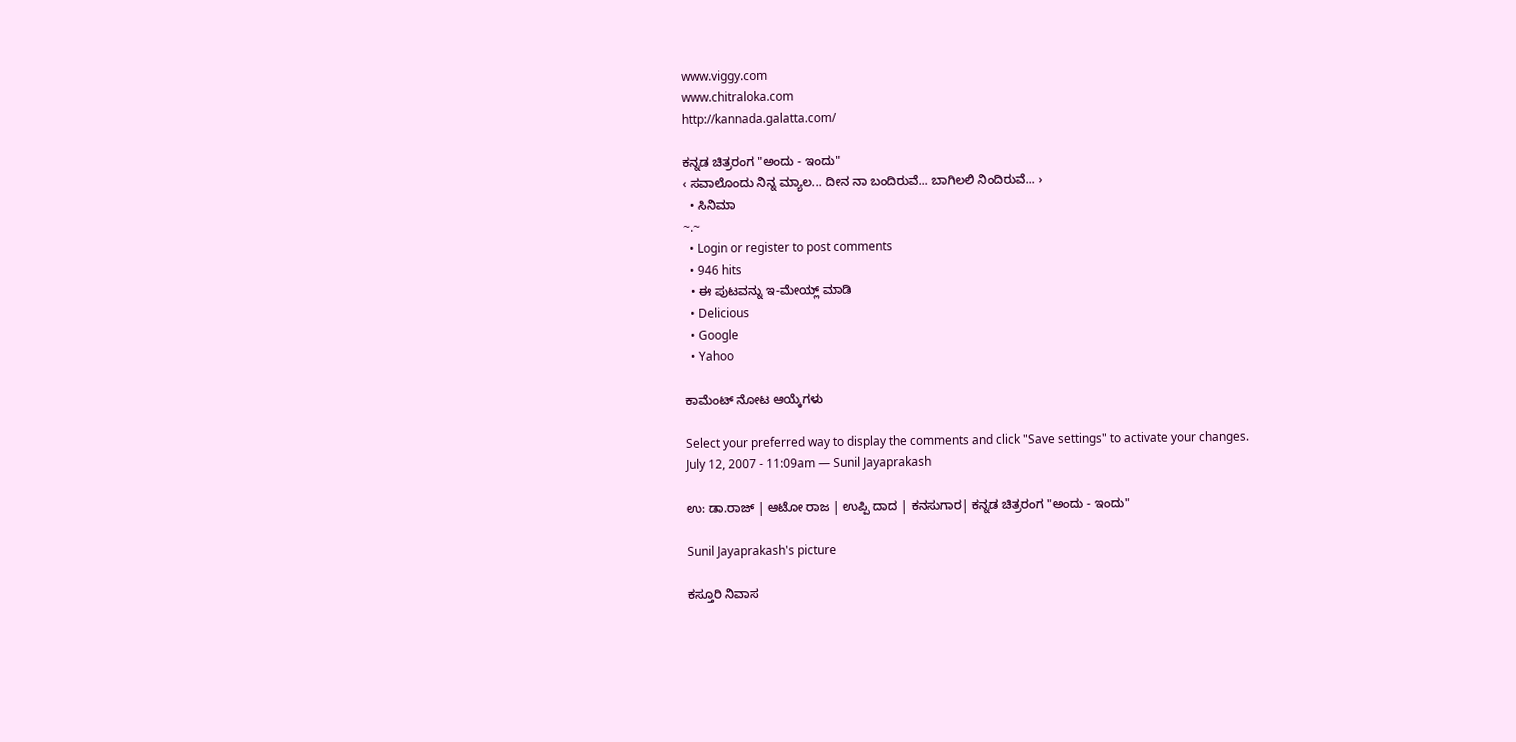www.viggy.com
www.chitraloka.com
http://kannada.galatta.com/

ಕನ್ನಡ ಚಿತ್ರರಂಗ "ಅಂದು - ಇಂದು"
‹ ಸವಾಲೊಂದು ನಿನ್ನ ಮ್ಯಾಲ... ದೀನ ನಾ ಬಂದಿರುವೆ... ಬಾಗಿಲಲಿ ನಿಂದಿರುವೆ... ›
  • ಸಿನಿಮಾ
~.~
  • Login or register to post comments
  • 946 hits
  • ಈ ಪುಟವನ್ನು ಇ-ಮೇಯ್ಲ್ ಮಾಡಿ
  • Delicious
  • Google
  • Yahoo

ಕಾಮೆಂಟ್ ನೋಟ ಆಯ್ಕೆಗಳು

Select your preferred way to display the comments and click "Save settings" to activate your changes.
July 12, 2007 - 11:09am — Sunil Jayaprakash

ಉ: ಡಾ.ರಾಜ್ | ಆಟೋ ರಾಜ | ಉಪ್ಪಿ ದಾದ | ಕನಸುಗಾರ| ಕನ್ನಡ ಚಿತ್ರರಂಗ "ಅಂದು - ಇಂದು"

Sunil Jayaprakash's picture

ಕಸ್ತೂರಿ ನಿವಾಸ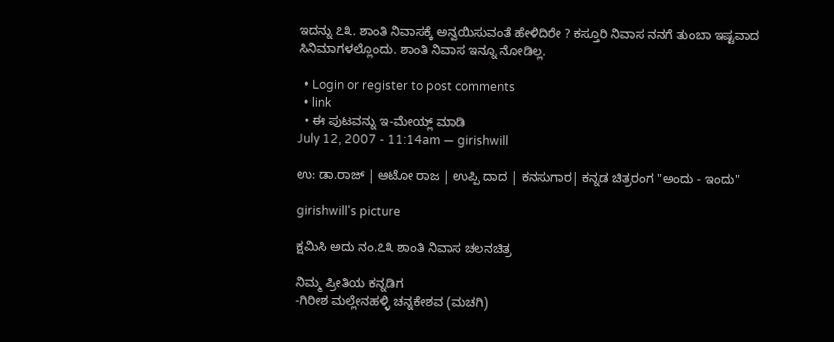ಇದನ್ನು ೭೩. ಶಾಂತಿ ನಿವಾಸಕ್ಕೆ ಅನ್ವಯಿಸುವಂತೆ ಹೇಳಿದಿರೇ ? ಕಸ್ತೂರಿ ನಿವಾಸ ನನಗೆ ತುಂಬಾ ಇಷ್ಟವಾದ ಸಿನಿಮಾಗಳಲ್ಲೊಂದು. ಶಾಂತಿ ನಿವಾಸ ಇನ್ನೂ ನೋಡಿಲ್ಲ.

  • Login or register to post comments
  • link
  • ಈ ಪುಟವನ್ನು ಇ-ಮೇಯ್ಲ್ ಮಾಡಿ
July 12, 2007 - 11:14am — girishwill

ಉ: ಡಾ.ರಾಜ್ | ಆಟೋ ರಾಜ | ಉಪ್ಪಿ ದಾದ | ಕನಸುಗಾರ| ಕನ್ನಡ ಚಿತ್ರರಂಗ "ಅಂದು - ಇಂದು"

girishwill's picture

ಕ್ಷಮಿಸಿ ಅದು ನಂ.೭೩ ಶಾಂತಿ ನಿವಾಸ ಚಲನಚಿತ್ರ

ನಿಮ್ಮ ಪ್ರೀತಿಯ ಕನ್ನಡಿಗ
-ಗಿರೀಶ ಮಲ್ಲೇನಹಳ್ಳಿ ಚನ್ನಕೇಶವ (ಮಚಗಿ)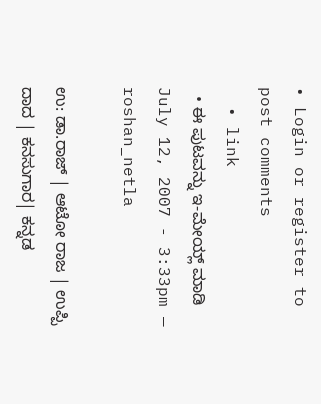• Login or register to post comments
  • link
  • ಈ ಪುಟವನ್ನು ಇ-ಮೇಯ್ಲ್ ಮಾಡಿ
July 12, 2007 - 3:33pm — roshan_netla

ಉ: ಡಾ.ರಾಜ್ | ಆಟೋ ರಾಜ | ಉಪ್ಪಿ ದಾದ | ಕನಸುಗಾರ| ಕನ್ನಡ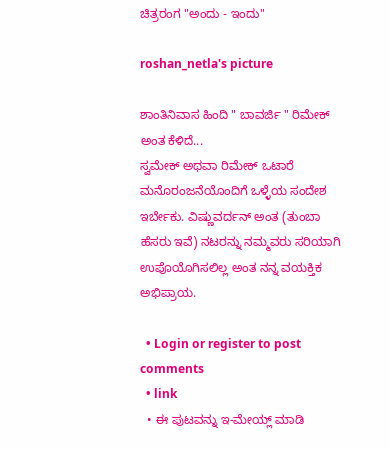ಚಿತ್ರರಂಗ "ಅಂದು - ಇಂದು"

roshan_netla's picture

ಶಾಂತಿನಿವಾಸ ಹಿಂದಿ " ಬಾವರ್ಜಿ " ರಿಮೇಕ್ ಅಂತ ಕೆಳಿದೆ...
ಸ್ವಮೇಕ್ ಅಥವಾ ರಿಮೇಕ್ ಒಟಾರೆ ಮನೊರಂಜನೆಯೊಂದಿಗೆ ಒಳ್ಳೆಯ ಸಂದೇಶ ಇರ್ಬೇಕು. ವಿಷ್ಣುವರ್ದನ್ ಅಂತ (ತುಂಬಾ ಹೆಸರು ಇವೆ) ನಟರನ್ನು ನಮ್ಮವರು ಸರಿಯಾಗಿ ಉಪೊಯೊಗಿಸಲಿಲ್ಲ ಅಂತ ನನ್ನ ವಯಕ್ತಿಕ ಅಭಿಪ್ರಾಯ.

  • Login or register to post comments
  • link
  • ಈ ಪುಟವನ್ನು ಇ-ಮೇಯ್ಲ್ ಮಾಡಿ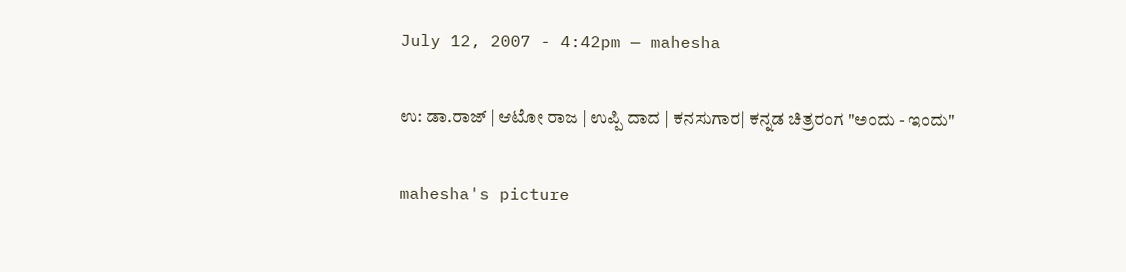July 12, 2007 - 4:42pm — mahesha

ಉ: ಡಾ.ರಾಜ್ | ಆಟೋ ರಾಜ | ಉಪ್ಪಿ ದಾದ | ಕನಸುಗಾರ| ಕನ್ನಡ ಚಿತ್ರರಂಗ "ಅಂದು - ಇಂದು"

mahesha's picture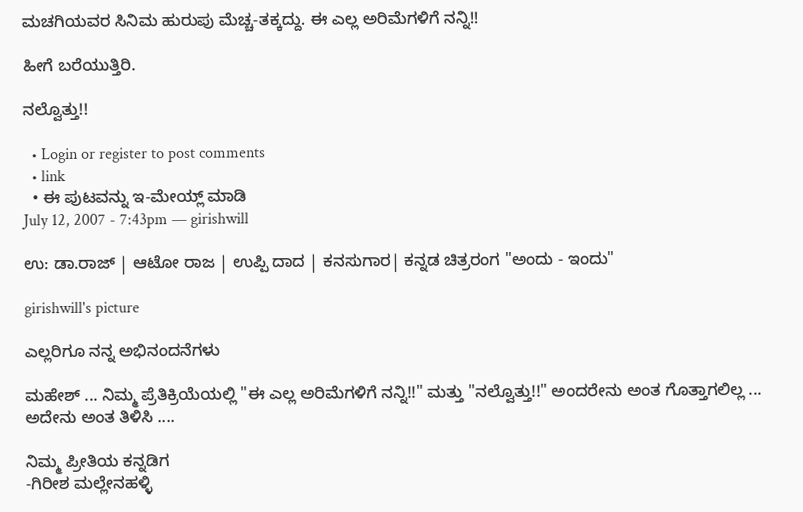ಮಚಗಿಯವರ ಸಿನಿಮ ಹುರುಪು ಮೆಚ್ಚ-ತಕ್ಕದ್ದು. ಈ ಎಲ್ಲ ಅರಿಮೆಗಳಿಗೆ ನನ್ನಿ!!

ಹೀಗೆ ಬರೆಯುತ್ತಿರಿ.

ನಲ್ವೊತ್ತು!!

  • Login or register to post comments
  • link
  • ಈ ಪುಟವನ್ನು ಇ-ಮೇಯ್ಲ್ ಮಾಡಿ
July 12, 2007 - 7:43pm — girishwill

ಉ: ಡಾ.ರಾಜ್ | ಆಟೋ ರಾಜ | ಉಪ್ಪಿ ದಾದ | ಕನಸುಗಾರ| ಕನ್ನಡ ಚಿತ್ರರಂಗ "ಅಂದು - ಇಂದು"

girishwill's picture

ಎಲ್ಲರಿಗೂ ನನ್ನ ಅಭಿನಂದನೆಗಳು

ಮಹೇಶ್ ... ನಿಮ್ಮ ಪ್ರೆತಿಕ್ರಿಯೆಯಲ್ಲಿ "ಈ ಎಲ್ಲ ಅರಿಮೆಗಳಿಗೆ ನನ್ನಿ!!" ಮತ್ತು "ನಲ್ವೊತ್ತು!!" ಅಂದರೇನು ಅಂತ ಗೊತ್ತಾಗಲಿಲ್ಲ ... ಅದೇನು ಅಂತ ತಿಳಿಸಿ ....

ನಿಮ್ಮ ಪ್ರೀತಿಯ ಕನ್ನಡಿಗ
-ಗಿರೀಶ ಮಲ್ಲೇನಹಳ್ಳಿ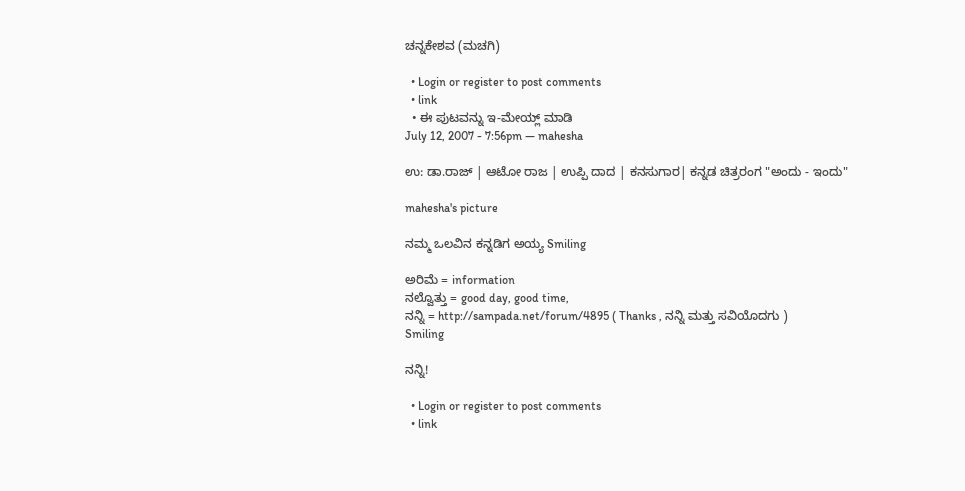ಚನ್ನಕೇಶವ (ಮಚಗಿ)

  • Login or register to post comments
  • link
  • ಈ ಪುಟವನ್ನು ಇ-ಮೇಯ್ಲ್ ಮಾಡಿ
July 12, 2007 - 7:56pm — mahesha

ಉ: ಡಾ.ರಾಜ್ | ಆಟೋ ರಾಜ | ಉಪ್ಪಿ ದಾದ | ಕನಸುಗಾರ| ಕನ್ನಡ ಚಿತ್ರರಂಗ "ಅಂದು - ಇಂದು"

mahesha's picture

ನಮ್ಮ ಒಲವಿನ ಕನ್ನಡಿಗ ಅಯ್ಯ Smiling

ಅರಿಮೆ = information
ನಲ್ವೊತ್ತು = good day, good time,
ನನ್ನಿ = http://sampada.net/forum/4895 ( Thanks , ನನ್ನಿ ಮತ್ತು ಸವಿಯೊದಗು )
Smiling

ನನ್ನಿ!

  • Login or register to post comments
  • link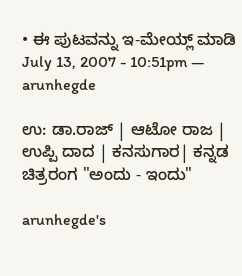• ಈ ಪುಟವನ್ನು ಇ-ಮೇಯ್ಲ್ ಮಾಡಿ
July 13, 2007 - 10:51pm — arunhegde

ಉ: ಡಾ.ರಾಜ್ | ಆಟೋ ರಾಜ | ಉಪ್ಪಿ ದಾದ | ಕನಸುಗಾರ| ಕನ್ನಡ ಚಿತ್ರರಂಗ "ಅಂದು - ಇಂದು"

arunhegde's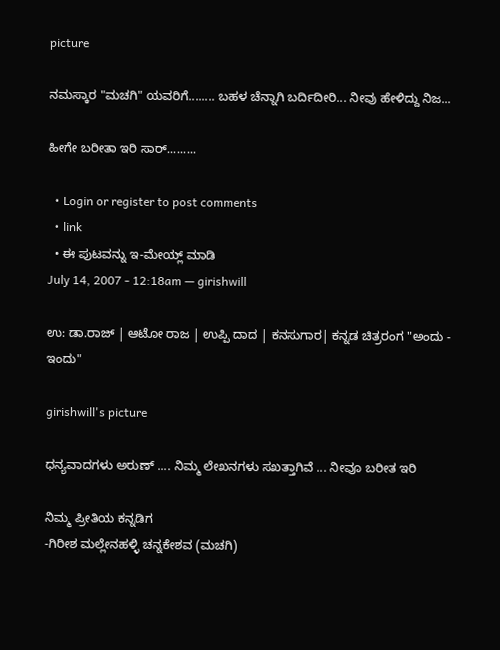picture

ನಮಸ್ಕಾರ "ಮಚಗಿ" ಯವರಿಗೆ........ ಬಹಳ ಚೆನ್ನಾಗಿ ಬರ್ದಿದೀರಿ... ನೀವು ಹೇಳಿದ್ದು ನಿಜ...

ಹೀಗೇ ಬರೀತಾ ಇರಿ ಸಾರ್.........

  • Login or register to post comments
  • link
  • ಈ ಪುಟವನ್ನು ಇ-ಮೇಯ್ಲ್ ಮಾಡಿ
July 14, 2007 - 12:18am — girishwill

ಉ: ಡಾ.ರಾಜ್ | ಆಟೋ ರಾಜ | ಉಪ್ಪಿ ದಾದ | ಕನಸುಗಾರ| ಕನ್ನಡ ಚಿತ್ರರಂಗ "ಅಂದು - ಇಂದು"

girishwill's picture

ಧನ್ಯವಾದಗಳು ಅರುಣ್ .... ನಿಮ್ಮ ಲೇಖನಗಳು ಸಖತ್ತಾಗಿವೆ ... ನೀವೂ ಬರೀತ ಇರಿ

ನಿಮ್ಮ ಪ್ರೀತಿಯ ಕನ್ನಡಿಗ
-ಗಿರೀಶ ಮಲ್ಲೇನಹಳ್ಳಿ ಚನ್ನಕೇಶವ (ಮಚಗಿ)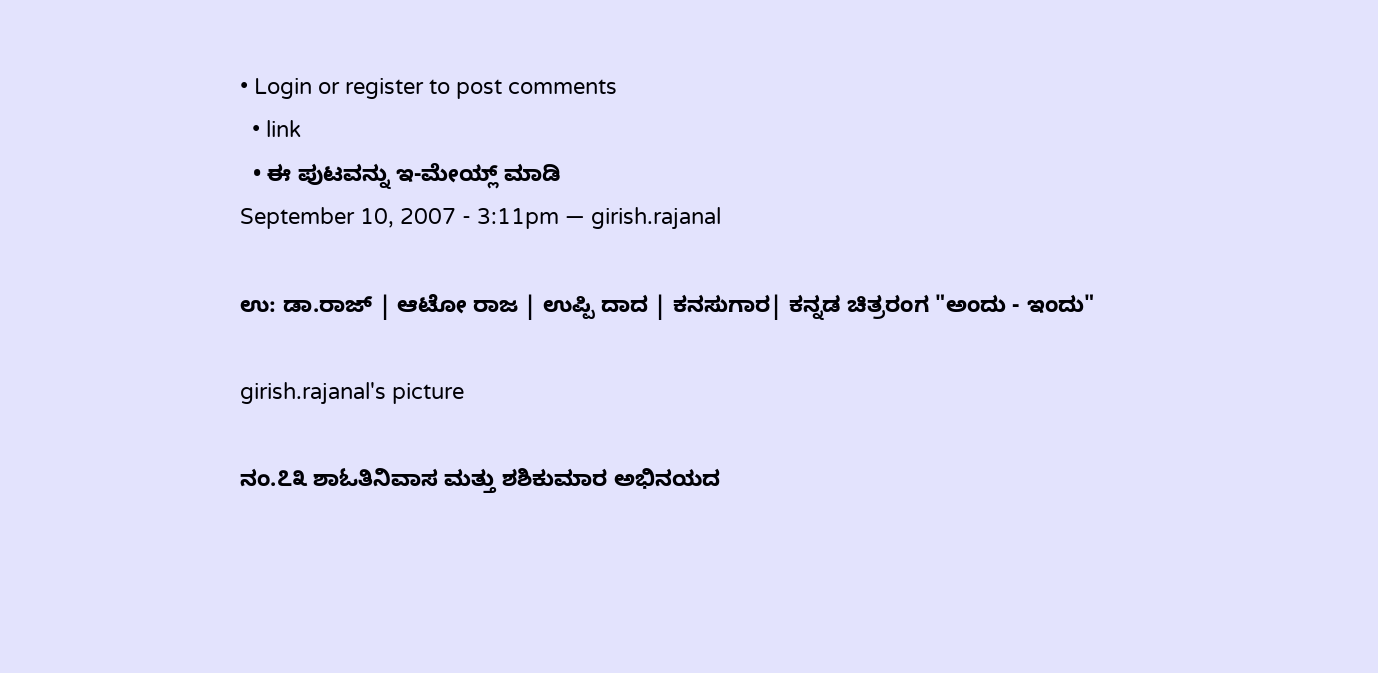• Login or register to post comments
  • link
  • ಈ ಪುಟವನ್ನು ಇ-ಮೇಯ್ಲ್ ಮಾಡಿ
September 10, 2007 - 3:11pm — girish.rajanal

ಉ: ಡಾ.ರಾಜ್ | ಆಟೋ ರಾಜ | ಉಪ್ಪಿ ದಾದ | ಕನಸುಗಾರ| ಕನ್ನಡ ಚಿತ್ರರಂಗ "ಅಂದು - ಇಂದು"

girish.rajanal's picture

ನಂ.೭೩ ಶಾಓತಿನಿವಾಸ ಮತ್ತು ಶಶಿಕುಮಾರ ಅಭಿನಯದ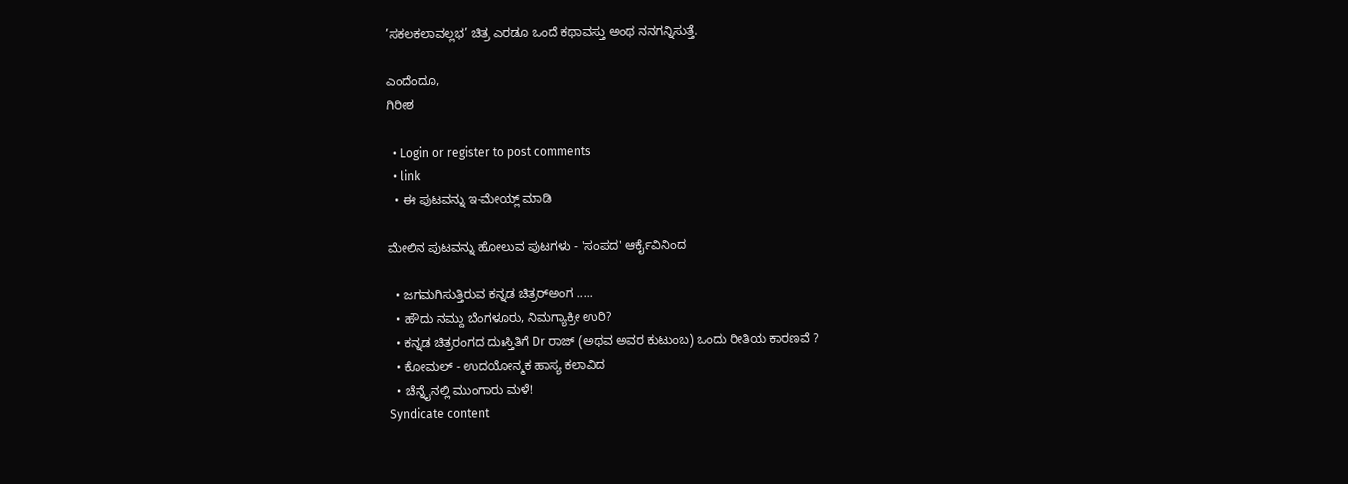’ಸಕಲಕಲಾವಲ್ಲಭ’ ಚಿತ್ರ ಎರಡೂ ಒಂದೆ ಕಥಾವಸ್ತು ಅಂಥ ನನಗನ್ನಿಸುತ್ತೆ.

ಎಂದೆಂದೂ,
ಗಿರೀಶ

  • Login or register to post comments
  • link
  • ಈ ಪುಟವನ್ನು ಇ-ಮೇಯ್ಲ್ ಮಾಡಿ

ಮೇಲಿನ ಪುಟವನ್ನು ಹೋಲುವ ಪುಟಗಳು - 'ಸಂಪದ' ಆರ್ಕೈವಿನಿಂದ

  • ಜಗಮಗಿಸುತ್ತಿರುವ ಕನ್ನಡ ಚಿತ್ರರ್‍ಅಂಗ .....
  • ಹೌದು ನಮ್ದು ಬೆಂಗಳೂರು, ನಿಮಗ್ಯಾಕ್ರೀ ಉರಿ?
  • ಕನ್ನಡ ಚಿತ್ರರಂಗದ ದುಃಸ್ತಿತಿಗೆ Dr ರಾಜ್ (ಅಥವ ಅವರ ಕುಟುಂಬ) ಒಂದು ರೀತಿಯ ಕಾರಣವೆ ?
  • ಕೋಮಲ್ - ಉದಯೋನ್ಮಕ ಹಾಸ್ಯ ಕಲಾವಿದ
  • ಚೆನ್ನೈನಲ್ಲಿ ಮುಂಗಾರು ಮಳೆ!
Syndicate content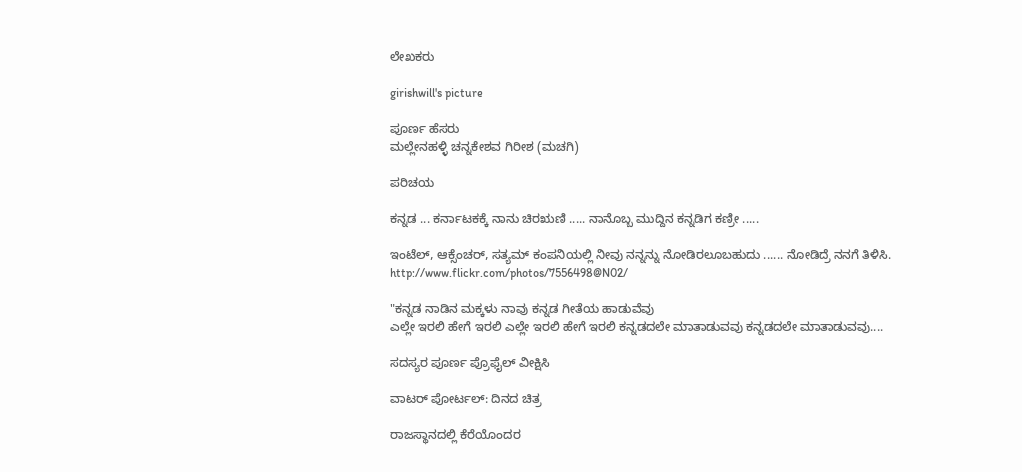ಲೇಖಕರು

girishwill's picture

ಪೂರ್ಣ ಹೆಸರು
ಮಲ್ಲೇನಹಳ್ಳಿ ಚನ್ನಕೇಶವ ಗಿರೀಶ (ಮಚಗಿ)

ಪರಿಚಯ

ಕನ್ನಡ ... ಕರ್ನಾಟಕಕ್ಕೆ ನಾನು ಚಿರಋಣಿ ..... ನಾನೊಬ್ಬ ಮುದ್ದಿನ ಕನ್ನಡಿಗ ಕಣ್ರೀ .....

ಇಂಟೆಲ್, ಆಕ್ಸೆಂಚರ್, ಸತ್ಯಮ್ ಕಂಪನಿಯಲ್ಲಿ ನೀವು ನನ್ನನ್ನು ನೋಡಿರಲೂಬಹುದು ...... ನೋಡಿದ್ರೆ ನನಗೆ ತಿಳಿಸಿ. http://www.flickr.com/photos/7556498@N02/

"ಕನ್ನಡ ನಾಡಿನ ಮಕ್ಕಳು ನಾವು ಕನ್ನಡ ಗೀತೆಯ ಹಾಡುವೆವು
ಎಲ್ಲೇ ಇರಲಿ ಹೇಗೆ ಇರಲಿ ಎಲ್ಲೇ ಇರಲಿ ಹೇಗೆ ಇರಲಿ ಕನ್ನಡದಲೇ ಮಾತಾಡುವವು ಕನ್ನಡದಲೇ ಮಾತಾಡುವವು....

ಸದಸ್ಯರ ಪೂರ್ಣ ಪ್ರೊಫೈಲ್ ವೀಕ್ಷಿಸಿ

ವಾಟರ್ ಪೋರ್ಟಲ್: ದಿನದ ಚಿತ್ರ

ರಾಜಸ್ಥಾನದಲ್ಲಿ ಕೆರೆಯೊಂದರ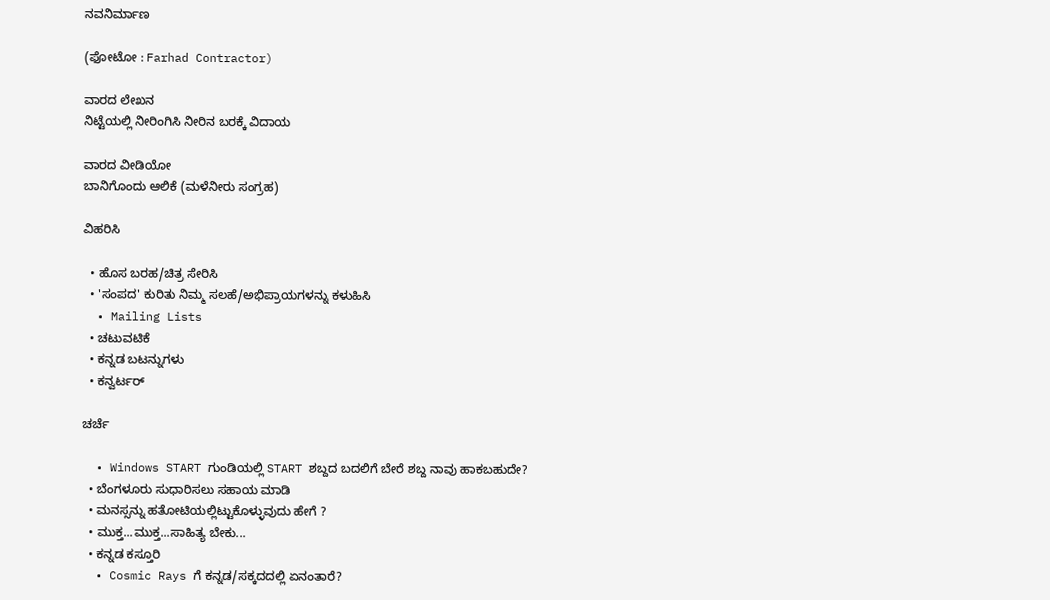ನವನಿರ್ಮಾಣ

(ಫೋಟೋ : Farhad Contractor)

ವಾರದ ಲೇಖನ
ನಿಟ್ಟೆಯಲ್ಲಿ ನೀರಿಂಗಿಸಿ ನೀರಿನ ಬರಕ್ಕೆ ವಿದಾಯ

ವಾರದ ವೀಡಿಯೋ
ಬಾನಿಗೊಂದು ಆಲಿಕೆ (ಮಳೆನೀರು ಸಂಗ್ರಹ)

ವಿಹರಿಸಿ

  • ಹೊಸ ಬರಹ/ಚಿತ್ರ ಸೇರಿಸಿ
  • 'ಸಂಪದ' ಕುರಿತು ನಿಮ್ಮ ಸಲಹೆ/ಅಭಿಪ್ರಾಯಗಳನ್ನು ಕಳುಹಿಸಿ
  • Mailing Lists
  • ಚಟುವಟಿಕೆ
  • ಕನ್ನಡ ಬಟನ್ನುಗಳು
  • ಕನ್ವರ್ಟರ್

ಚರ್ಚೆ

  • Windows START ಗುಂಡಿಯಲ್ಲಿ START ಶಬ್ದದ ಬದಲಿಗೆ ಬೇರೆ ಶಬ್ದ ನಾವು ಹಾಕಬಹುದೇ?
  • ಬೆಂಗಳೂರು ಸುಧಾರಿಸಲು ಸಹಾಯ ಮಾಡಿ
  • ಮನಸ್ಸನ್ನು ಹತೋಟಿಯಲ್ಲಿಟ್ಟುಕೊಳ್ಳುವುದು ಹೇಗೆ ?
  • ಮುಕ್ತ...ಮುಕ್ತ...ಸಾಹಿತ್ಯ ಬೇಕು...
  • ಕನ್ನಡ ಕಸ್ತೂರಿ
  • Cosmic Rays ಗೆ ಕನ್ನಡ/ಸಕ್ಕದದಲ್ಲಿ ಏನಂತಾರೆ?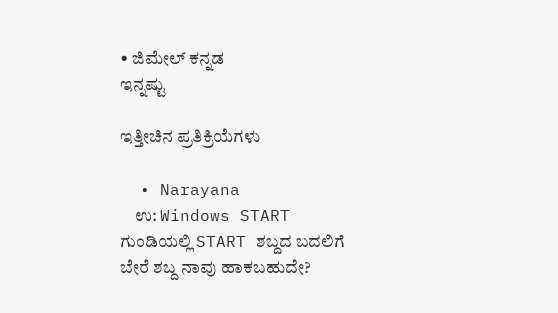• ಜಿಮೇಲ್ ಕನ್ನಡ
ಇನ್ನಷ್ಟು

ಇತ್ತೀಚಿನ ಪ್ರತಿಕ್ರಿಯೆಗಳು

  • Narayana
    ಉ: Windows START ಗುಂಡಿಯಲ್ಲಿ START ಶಬ್ದದ ಬದಲಿಗೆ ಬೇರೆ ಶಬ್ದ ನಾವು ಹಾಕಬಹುದೇ?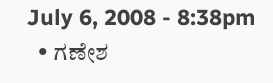July 6, 2008 - 8:38pm
  • ಗಣೇಶ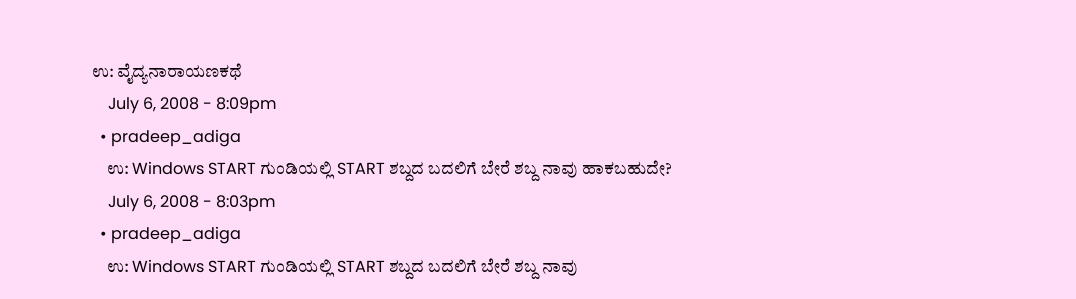ಉ: ವೈದ್ಯನಾರಾಯಣಕಥೆ
    July 6, 2008 - 8:09pm
  • pradeep_adiga
    ಉ: Windows START ಗುಂಡಿಯಲ್ಲಿ START ಶಬ್ದದ ಬದಲಿಗೆ ಬೇರೆ ಶಬ್ದ ನಾವು ಹಾಕಬಹುದೇ?
    July 6, 2008 - 8:03pm
  • pradeep_adiga
    ಉ: Windows START ಗುಂಡಿಯಲ್ಲಿ START ಶಬ್ದದ ಬದಲಿಗೆ ಬೇರೆ ಶಬ್ದ ನಾವು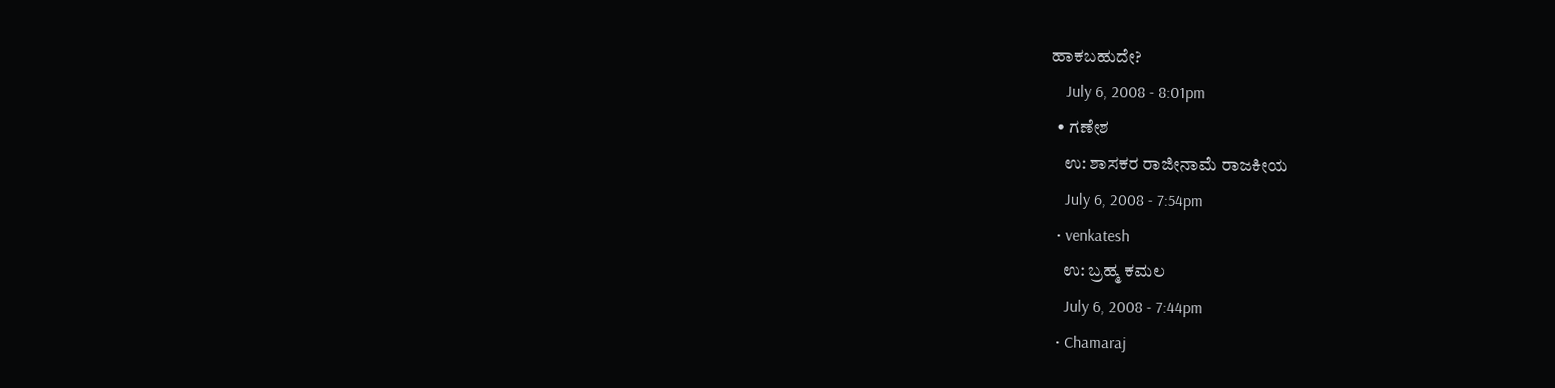ಹಾಕಬಹುದೇ?
    July 6, 2008 - 8:01pm
  • ಗಣೇಶ
    ಉ: ಶಾಸಕರ ರಾಜೀನಾಮೆ ರಾಜಕೀಯ
    July 6, 2008 - 7:54pm
  • venkatesh
    ಉ: ಬ್ರಹ್ಮ ಕಮಲ
    July 6, 2008 - 7:44pm
  • Chamaraj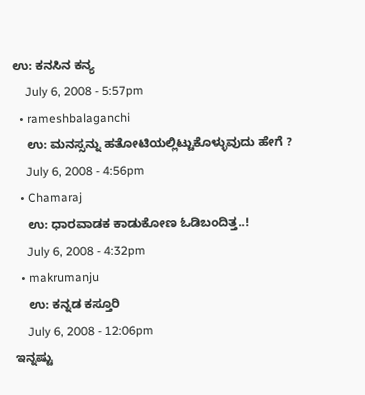ಉ: ಕನಸಿನ ಕನ್ಯ
    July 6, 2008 - 5:57pm
  • rameshbalaganchi
    ಉ: ಮನಸ್ಸನ್ನು ಹತೋಟಿಯಲ್ಲಿಟ್ಟುಕೊಳ್ಳುವುದು ಹೇಗೆ ?
    July 6, 2008 - 4:56pm
  • Chamaraj
    ಉ: ಧಾರವಾಡಕ ಕಾಡುಕೋಣ ಓಡಿಬಂದಿತ್ತ..!
    July 6, 2008 - 4:32pm
  • makrumanju
    ಉ: ಕನ್ನಡ ಕಸ್ತೂರಿ
    July 6, 2008 - 12:06pm
ಇನ್ನಷ್ಟು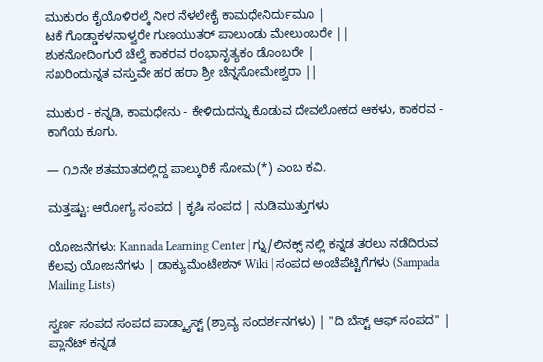ಮುಕುರಂ ಕೈಯೊಳಿರಲ್ಕೆ ನೀರ ನೆಳಲೇಕೈ ಕಾಮಧೇನಿರ್ದುಮೂ |
ಟಕೆ ಗೊಡ್ಡಾಕಳನಾಳ್ವರೇ ಗುಣಯುತರ್ ಪಾಲುಂಡು ಮೇಲುಂಬರೇ ||
ಶುಕನೋದಿಂಗುರೆ ಚೆಲ್ವೆ ಕಾಕರವ ರಂಭಾನೃತ್ಯಕಂ ಡೊಂಬರೇ |
ಸಖರಿಂದುನ್ನತ ವಸ್ತುವೇ ಹರ ಹರಾ ಶ್ರೀ ಚೆನ್ನಸೋಮೇಶ್ವರಾ ||

ಮುಕುರ - ಕನ್ನಡಿ, ಕಾಮಧೇನು - ಕೇಳಿದುದನ್ನು ಕೊಡುವ ದೇವಲೋಕದ ಆಕಳು, ಕಾಕರವ - ಕಾಗೆಯ ಕೂಗು.

— ೧೨ನೇ ಶತಮಾತದಲ್ಲಿದ್ದ ಪಾಲ್ಕುರಿಕೆ ಸೋಮ(*) ಎಂಬ ಕವಿ.

ಮತ್ತಷ್ಟು: ಆರೋಗ್ಯ ಸಂಪದ | ಕೃಷಿ ಸಂಪದ | ನುಡಿಮುತ್ತುಗಳು

ಯೋಜನೆಗಳು: Kannada Learning Center | ಗ್ನು/ಲಿನಕ್ಸ್ ನಲ್ಲಿ ಕನ್ನಡ ತರಲು ನಡೆದಿರುವ ಕೆಲವು ಯೋಜನೆಗಳು | ಡಾಕ್ಯುಮೆಂಟೇಶನ್ Wiki | ಸಂಪದ ಅಂಚೆಪೆಟ್ಟಿಗೆಗಳು (Sampada Mailing Lists)

ಸ್ವರ್ಣ ಸಂಪದ ಸಂಪದ ಪಾಡ್ಕ್ಯಾಸ್ಟ್ (ಶ್ರಾವ್ಯ ಸಂದರ್ಶನಗಳು) | "ದಿ ಬೆಸ್ಟ್ ಆಫ್ ಸಂಪದ" | ಪ್ಲಾನೆಟ್ ಕನ್ನಡ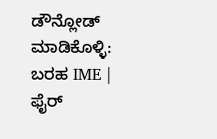ಡೌನ್ಲೋಡ್ ಮಾಡಿಕೊಳ್ಳಿ: ಬರಹ IME | ಫೈರ್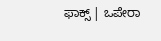ಫಾಕ್ಸ್ | ಒಪೇರಾ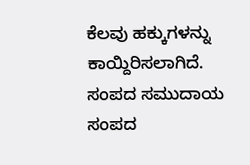ಕೆಲವು ಹಕ್ಕುಗಳನ್ನು ಕಾಯ್ದಿರಿಸಲಾಗಿದೆ. ಸಂಪದ ಸಮುದಾಯ ಸಂಪದ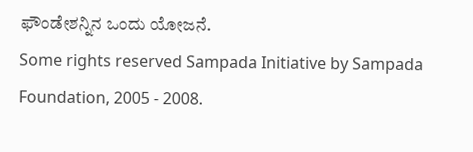ಫೌಂಡೇಶನ್ನಿನ ಒಂದು ಯೋಜನೆ.
Some rights reserved Sampada Initiative by Sampada Foundation, 2005 - 2008.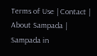Terms of Use | Contact | About Sampada | Sampada in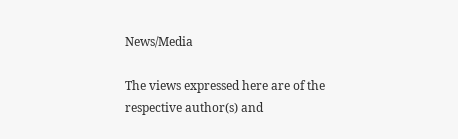News/Media

The views expressed here are of the respective author(s) and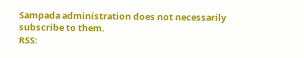Sampada administration does not necessarily subscribe to them.
RSS: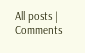All posts | Comments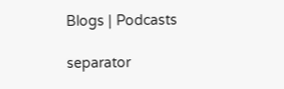Blogs | Podcasts

separator